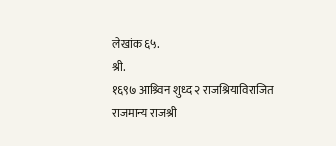लेखांक ६५.
श्री.
१६९७ आश्र्विन शुध्द २ राजश्रियाविराजित राजमान्य राजश्री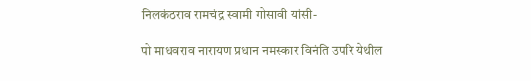निलकंठराव रामचंद्र स्वामी गोसावी यांसी-

पो माधवराव नारायण प्रधान नमस्कार विनंति उपरि येथील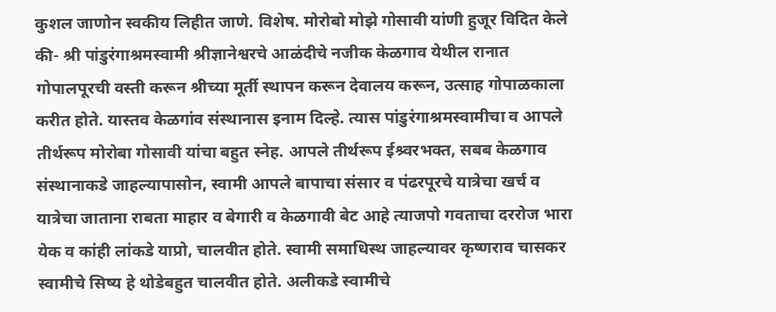कुशल जाणोन स्वकीय लिहीत जाणे. विशेष. मोरोबो मोझे गोसावी यांणी हुजूर विदित केले की- श्री पांडुरंगाश्रमस्वामी श्रीज्ञानेश्वरचे आळंदीचे नजीक केळगाव येथील रानात गोपालपूरची वस्ती करून श्रीच्या मूर्ती स्थापन करून देवालय करून, उत्साह गोपाळकाला करीत होते. यास्तव केळगांव संस्थानास इनाम दिल्हे. त्यास पांडुरंगाश्रमस्वामीचा व आपले तीर्थरूप मोरोबा गोसावी यांचा बहुत स्नेह. आपले तीर्थरूप ईश्र्वरभक्त, सबब केळगाव संस्थानाकडे जाहल्यापासोन, स्वामी आपले बापाचा संसार व पंढरपूरचे यात्रेचा खर्च व यात्रेचा जाताना राबता माहार व बेगारी व केळगावी बेट आहे त्याजपो गवताचा दररोज भारा येक व कांही लांकडे याप्रो, चालवीत होते. स्वामी समाधिस्थ जाहल्यावर कृष्णराव चासकर स्वामीचे सिष्य हे थोडेबहुत चालवीत होते. अलीकडे स्वामीचे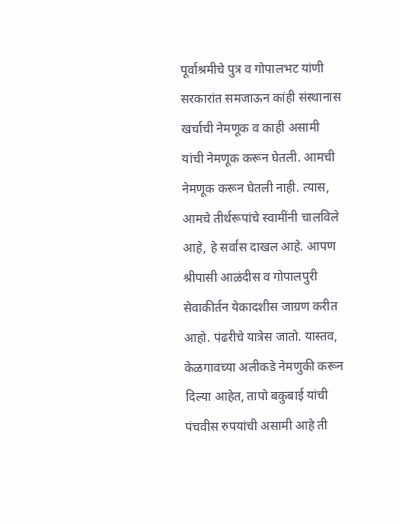पूर्वाश्रमीचे पुत्र व गोपालभट यांणी सरकारांत समजाऊन कांही संस्थानास खर्चाची नेमणूक व काही असामी यांची नेमणूक करून घेतली. आमची नेमणूक करून घेतली नाही. त्यास, आमचे तीर्थरूपांचे स्वामींनी चालविले आहे, हे सर्वांस दाखल आहे. आपण श्रीपासी आळंदीस व गोपालपुरी सेवाकीर्तन येकादशीस जाग्रण करीत आहो. पंढरीचे यात्रेस जातो. यास्तव, केळगावच्या अलीकडे नेमणुकी करून दिल्या आहेत, तापो बकुबाई यांची पंचवीस रुपयांची असामी आहे ती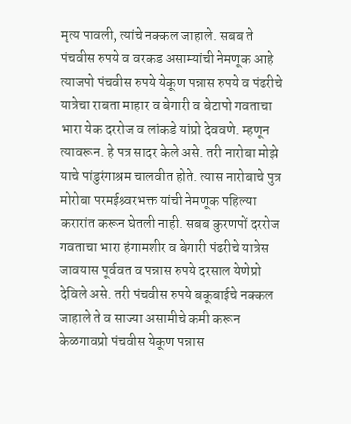मृत्य पावली, त्यांचे नक्कल जाहाले. सबब ते पंचवीस रुपये व वरकड असाम्यांची नेमणूक आहे त्याजपो पंचवीस रुपये येकूण पन्नास रुपये व पंढरीचे यात्रेचा राबता माहार व बेगारी व बेटापो गवताचा भारा येक दररोज व लांकडे यांप्रो देववणे. म्हणून त्यावरून. हे पत्र सादर केले असे. तरी नारोबा मोझे याचे पांडुरंगाश्रम चालवीत होते. त्यास नारोबाचे पुत्र मोरोबा परमईश्र्वरभक्त यांची नेमणूक पहिल्या करारांत करून घेतली नाही. सबब कुरणपों दररोज गवताचा भारा हंगामशीर व बेगारी पंढरीचे यात्रेस जावयास पूर्ववत व पन्नास रुपये दरसाल येणेप्रो देविले असे. तरी पंचवीस रुपये बकूबाईचे नक्कल जाहाले ते व साज्या असामीचे कमी करून केळगावप्रो पंचवीस येकूण पन्नास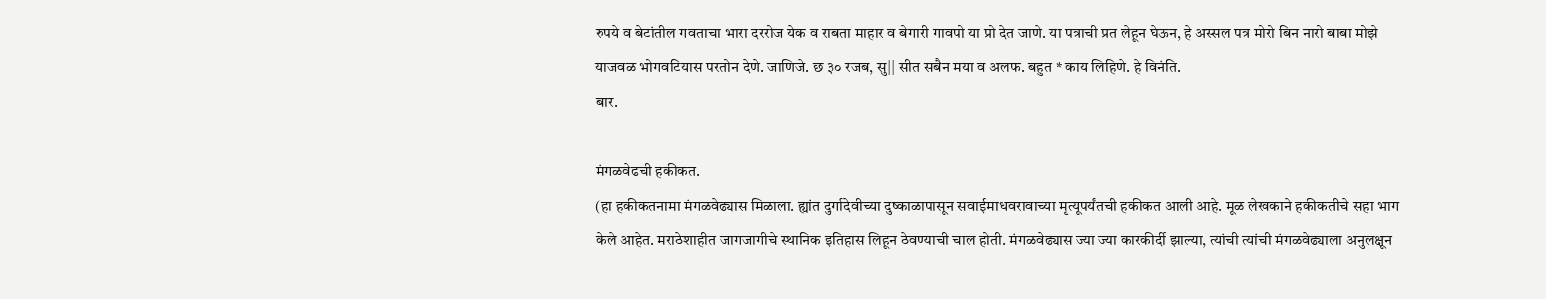रुपये व बेटांतील गवताचा भारा दररोज येक व राबता माहार व बेगारी गावपो या प्रो देत जाणे. या पत्राची प्रत लेहून घेऊन, हे अस्सल पत्र मोरो बिन नारो बाबा मोझे याजवळ भोगवटियास परतोन देणे. जाणिजे. छ ३० रजब, सु|| सीत सबैन मया व अलफ. बहुत * काय लिहिणे. हे विनंति.
बार.

मंगळवेढची हकीकत.
(हा हकीकतनामा मंगळवेढ्यास मिळाला. ह्यांत दुर्गादेवीच्या दुष्काळापासून सवाईमाधवरावाच्या मृत्यूपर्यंतची हकीकत आली आहे. मूळ लेखकाने हकीकतीचे सहा भाग केले आहेत. मराठेशाहीत जागजागीचे स्थानिक इतिहास लिहून ठेवण्याची चाल होती. मंगळवेढ्यास ज्या ज्या कारकीर्दी झाल्या, त्यांची त्यांची मंगळवेढ्याला अनुलक्षून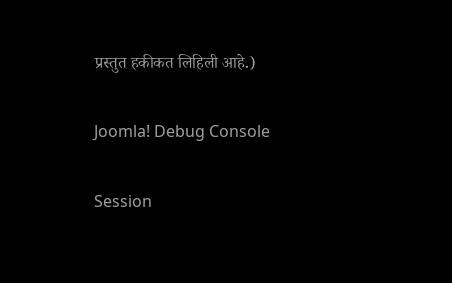प्रस्तुत हकीकत लिहिली आहे.)

Joomla! Debug Console

Session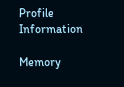Profile Information

Memory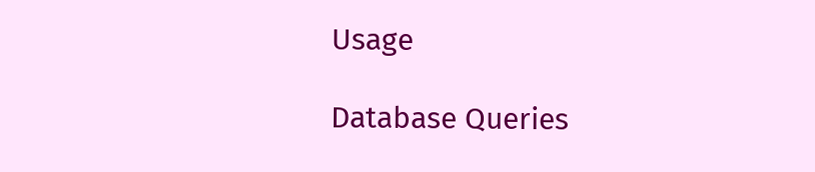Usage

Database Queries